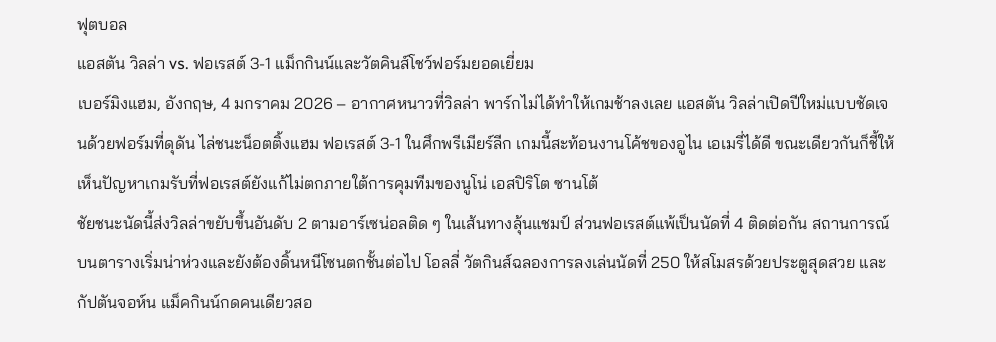ฟุตบอล
แอสตัน วิลล่า vs. ฟอเรสต์ 3-1 แม็กกินน์และวัตคินส์โชว์ฟอร์มยอดเยี่ยม
เบอร์มิงแฮม, อังกฤษ, 4 มกราคม 2026 – อากาศหนาวที่วิลล่า พาร์กไม่ได้ทำให้เกมช้าลงเลย แอสตัน วิลล่าเปิดปีใหม่แบบชัดเจนด้วยฟอร์มที่ดุดัน ไล่ชนะน็อตติ้งแฮม ฟอเรสต์ 3-1 ในศึกพรีเมียร์ลีก เกมนี้สะท้อนงานโค้ชของอูไน เอเมรี่ได้ดี ขณะเดียวกันก็ชี้ให้เห็นปัญหาเกมรับที่ฟอเรสต์ยังแก้ไม่ตกภายใต้การคุมทีมของนูโน่ เอสปิริโต ซานโต้
ชัยชนะนัดนี้ส่งวิลล่าขยับขึ้นอันดับ 2 ตามอาร์เซน่อลติด ๆ ในเส้นทางลุ้นแชมป์ ส่วนฟอเรสต์แพ้เป็นนัดที่ 4 ติดต่อกัน สถานการณ์บนตารางเริ่มน่าห่วงและยังต้องดิ้นหนีโซนตกชั้นต่อไป โอลลี่ วัตกินส์ฉลองการลงเล่นนัดที่ 250 ให้สโมสรด้วยประตูสุดสวย และกัปตันจอห์น แม็คกินน์กดคนเดียวสอ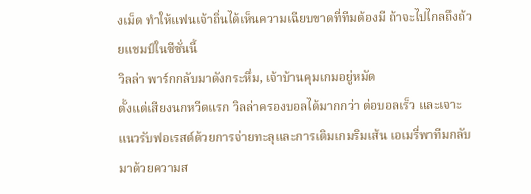งเม็ด ทำให้แฟนเจ้าถิ่นได้เห็นความเฉียบขาดที่ทีมต้องมี ถ้าจะไปไกลถึงถ้วยแชมป์ในซีซั่นนี้
วิลล่า พาร์กกลับมาดังกระหึ่ม, เจ้าบ้านคุมเกมอยู่หมัด
ตั้งแต่เสียงนกหวีดแรก วิลล่าครองบอลได้มากกว่า ต่อบอลเร็ว และเจาะแนวรับฟอเรสต์ด้วยการจ่ายทะลุและการเติมเกมริมเส้น เอเมรี่พาทีมกลับมาด้วยความส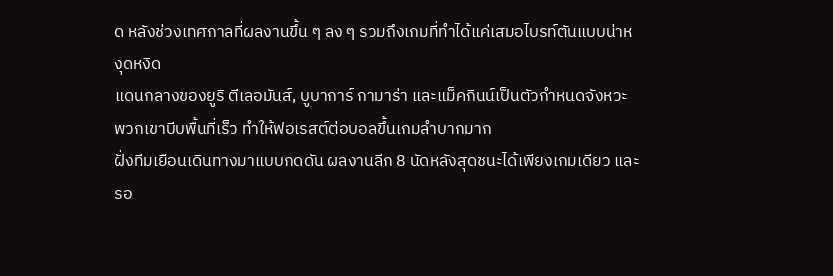ด หลังช่วงเทศกาลที่ผลงานขึ้น ๆ ลง ๆ รวมถึงเกมที่ทำได้แค่เสมอไบรท์ตันแบบน่าหงุดหงิด
แดนกลางของยูริ ตีเลอมันส์, บูบาการ์ กามาร่า และแม็คกินน์เป็นตัวกำหนดจังหวะ พวกเขาบีบพื้นที่เร็ว ทำให้ฟอเรสต์ต่อบอลขึ้นเกมลำบากมาก
ฝั่งทีมเยือนเดินทางมาแบบกดดัน ผลงานลีก 8 นัดหลังสุดชนะได้เพียงเกมเดียว และรอ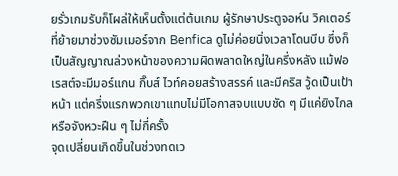ยรั่วเกมรับก็โผล่ให้เห็นตั้งแต่ต้นเกม ผู้รักษาประตูจอห์น วิคเตอร์ที่ย้ายมาช่วงซัมเมอร์จาก Benfica ดูไม่ค่อยนิ่งเวลาโดนบีบ ซึ่งก็เป็นสัญญาณล่วงหน้าของความผิดพลาดใหญ่ในครึ่งหลัง แม้ฟอเรสต์จะมีมอร์แกน กิ๊บส์ ไวท์คอยสร้างสรรค์ และมีคริส วู้ดเป็นเป้าหน้า แต่ครึ่งแรกพวกเขาแทบไม่มีโอกาสจบแบบชัด ๆ มีแค่ยิงไกลหรือจังหวะฝืน ๆ ไม่กี่ครั้ง
จุดเปลี่ยนเกิดขึ้นในช่วงทดเว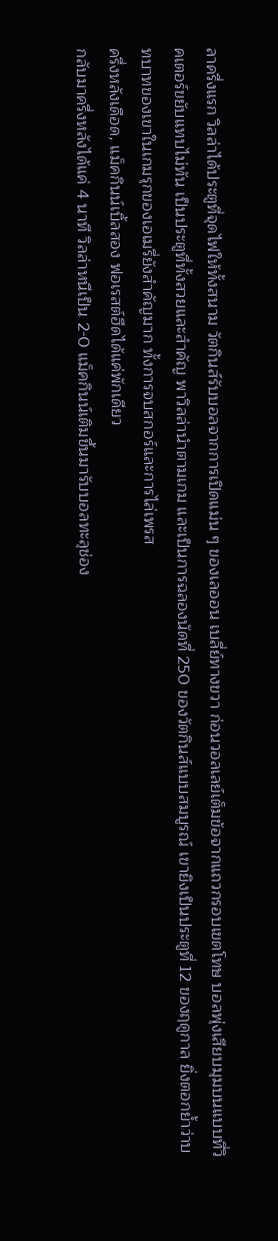ลาครึ่งแรก วิลล่าได้ประตูที่จุดไฟให้ทั้งสนาม วัตกินส์รับบอลจากการเปิดแม่น ๆ ของเลออน เบลี่ย์ทางขวา ก่อนวอลเลย์เต็มข้อจากแถวกรอบเขตโทษ บอลพุ่งเสียบมุมบนแบบที่วิคเตอร์ขยับแทบไม่ทัน เป็นประตูที่ทั้งสวยและสำคัญ พาวิลล่านำตามเกม และเป็นการฉลองนัดที่ 250 ของวัตกินส์แบบสมบูรณ์ เขายิงเป็นประตูที่ 12 ของฤดูกาล ยิ่งตอกย้ำว่าบทบาทของเขาในเกมรุกของเอเมรี่ยังสำคัญมาก ทั้งการจบสกอร์และการไล่เพรส
ครึ่งหลังเดือด, แม็คกินน์เบิ้ลสอง ฟอเรสต์ฮึดได้แค่พักเดียว
กลับมาครึ่งหลังได้แค่ 4 นาที วิลล่าหนีเป็น 2-0 แม็คกินน์เติมขึ้นมารับบอลทะลุช่อง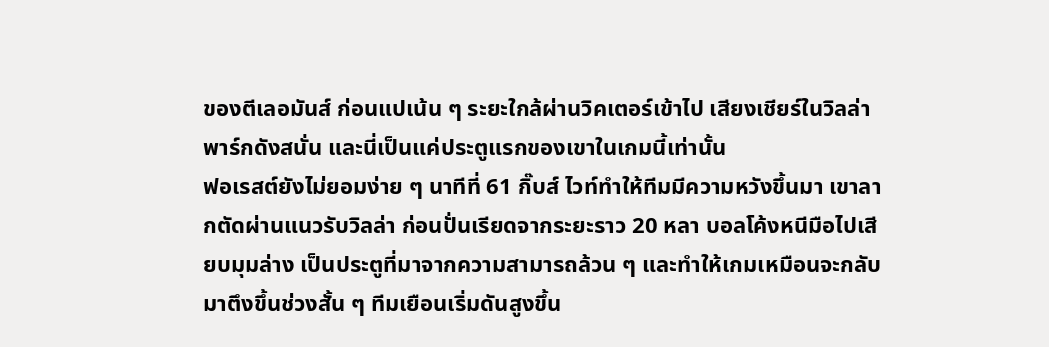ของตีเลอมันส์ ก่อนแปเน้น ๆ ระยะใกล้ผ่านวิคเตอร์เข้าไป เสียงเชียร์ในวิลล่า พาร์กดังสนั่น และนี่เป็นแค่ประตูแรกของเขาในเกมนี้เท่านั้น
ฟอเรสต์ยังไม่ยอมง่าย ๆ นาทีที่ 61 กิ๊บส์ ไวท์ทำให้ทีมมีความหวังขึ้นมา เขาลากตัดผ่านแนวรับวิลล่า ก่อนปั่นเรียดจากระยะราว 20 หลา บอลโค้งหนีมือไปเสียบมุมล่าง เป็นประตูที่มาจากความสามารถล้วน ๆ และทำให้เกมเหมือนจะกลับมาตึงขึ้นช่วงสั้น ๆ ทีมเยือนเริ่มดันสูงขึ้น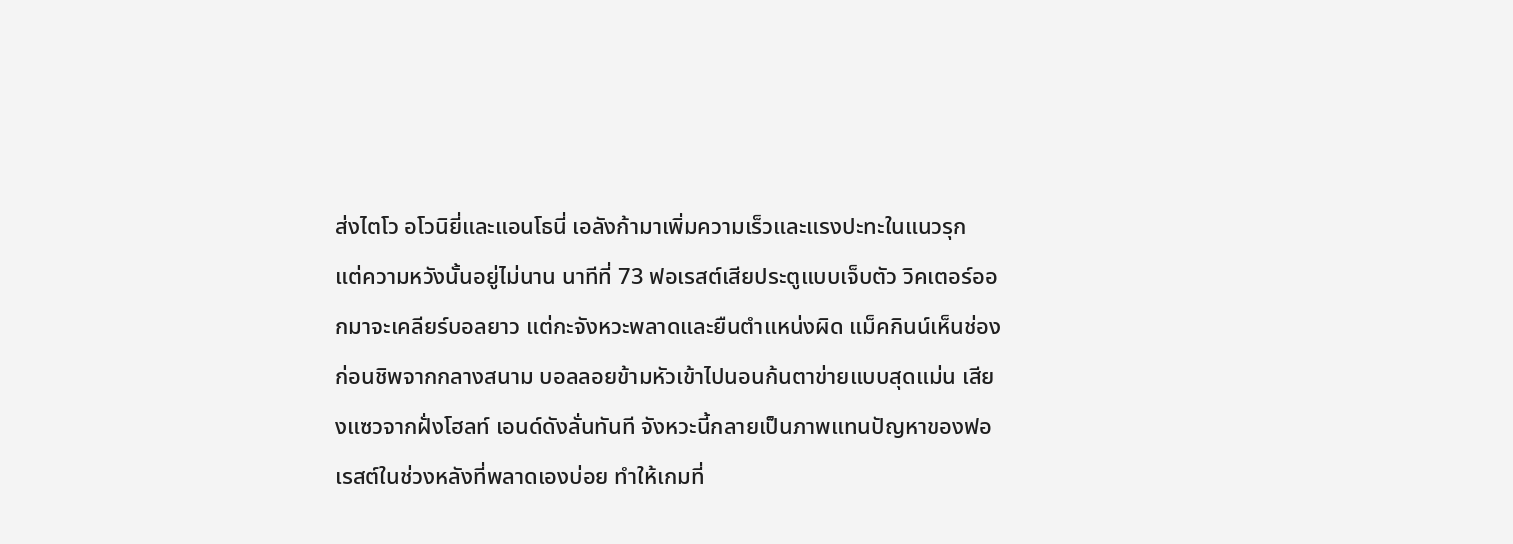ส่งไตโว อโวนิยี่และแอนโธนี่ เอลังก้ามาเพิ่มความเร็วและแรงปะทะในแนวรุก
แต่ความหวังนั้นอยู่ไม่นาน นาทีที่ 73 ฟอเรสต์เสียประตูแบบเจ็บตัว วิคเตอร์ออกมาจะเคลียร์บอลยาว แต่กะจังหวะพลาดและยืนตำแหน่งผิด แม็คกินน์เห็นช่องก่อนชิพจากกลางสนาม บอลลอยข้ามหัวเข้าไปนอนก้นตาข่ายแบบสุดแม่น เสียงแซวจากฝั่งโฮลท์ เอนด์ดังลั่นทันที จังหวะนี้กลายเป็นภาพแทนปัญหาของฟอเรสต์ในช่วงหลังที่พลาดเองบ่อย ทำให้เกมที่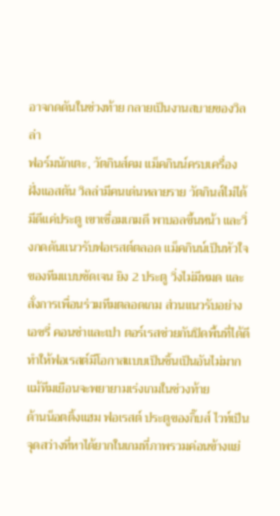อาจกดดันในช่วงท้าย กลายเป็นงานสบายของวิลล่า
ฟอร์มนักเตะ, วัตกินส์คม แม็คกินน์ครบเครื่อง
ฝั่งแอสตัน วิลล่ามีคนเด่นหลายราย วัตกินส์ไม่ได้มีดีแค่ประตู เขาเชื่อมเกมดี พาบอลขึ้นหน้า และวิ่งกดดันแนวรับฟอเรสต์ตลอด แม็คกินน์เป็นหัวใจของทีมแบบชัดเจน ยิง 2 ประตู วิ่งไม่มีหมด และสั่งการเพื่อนร่วมทีมตลอดเกม ส่วนแนวรับอย่างเอซรี่ คอนซ่าและเปา ตอร์เรสช่วยกันปิดพื้นที่ได้ดี ทำให้ฟอเรสต์มีโอกาสแบบเป็นชิ้นเป็นอันไม่มาก แม้ทีมเยือนจะพยายามเร่งเกมในช่วงท้าย
ด้านน็อตติ้งแฮม ฟอเรสต์ ประตูของกิ๊บส์ ไวท์เป็นจุดสว่างที่หาได้ยากในเกมที่ภาพรวมค่อนข้างแย่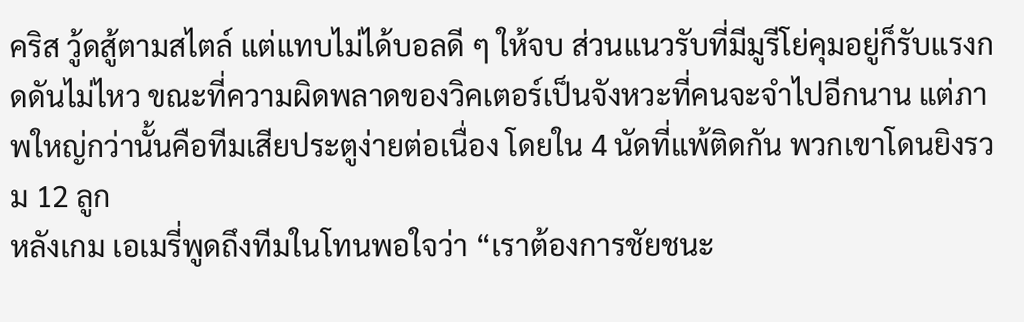คริส วู้ดสู้ตามสไตล์ แต่แทบไม่ได้บอลดี ๆ ให้จบ ส่วนแนวรับที่มีมูรีโย่คุมอยู่ก็รับแรงกดดันไม่ไหว ขณะที่ความผิดพลาดของวิคเตอร์เป็นจังหวะที่คนจะจำไปอีกนาน แต่ภาพใหญ่กว่านั้นคือทีมเสียประตูง่ายต่อเนื่อง โดยใน 4 นัดที่แพ้ติดกัน พวกเขาโดนยิงรวม 12 ลูก
หลังเกม เอเมรี่พูดถึงทีมในโทนพอใจว่า “เราต้องการชัยชนะ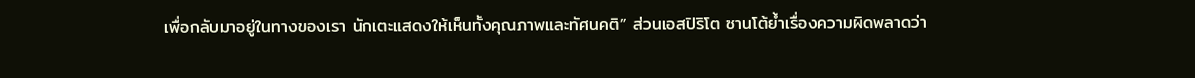เพื่อกลับมาอยู่ในทางของเรา นักเตะแสดงให้เห็นทั้งคุณภาพและทัศนคติ” ส่วนเอสปิริโต ซานโต้ย้ำเรื่องความผิดพลาดว่า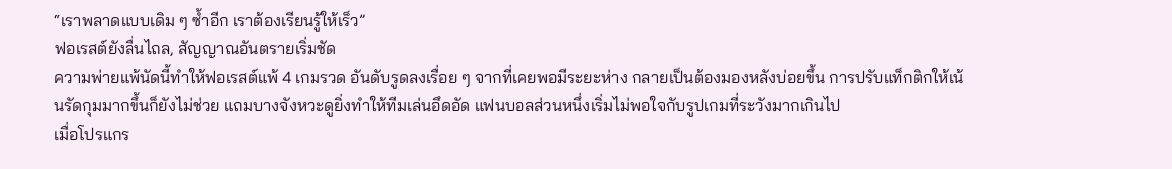“เราพลาดแบบเดิม ๆ ซ้ำอีก เราต้องเรียนรู้ให้เร็ว”
ฟอเรสต์ยังลื่นไถล, สัญญาณอันตรายเริ่มชัด
ความพ่ายแพ้นัดนี้ทำให้ฟอเรสต์แพ้ 4 เกมรวด อันดับรูดลงเรื่อย ๆ จากที่เคยพอมีระยะห่าง กลายเป็นต้องมองหลังบ่อยขึ้น การปรับแท็กติกให้เน้นรัดกุมมากขึ้นก็ยังไม่ช่วย แถมบางจังหวะดูยิ่งทำให้ทีมเล่นอึดอัด แฟนบอลส่วนหนึ่งเริ่มไม่พอใจกับรูปเกมที่ระวังมากเกินไป
เมื่อโปรแกร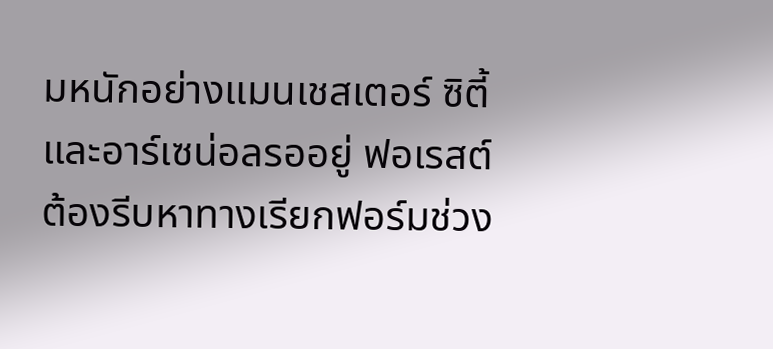มหนักอย่างแมนเชสเตอร์ ซิตี้และอาร์เซน่อลรออยู่ ฟอเรสต์ต้องรีบหาทางเรียกฟอร์มช่วง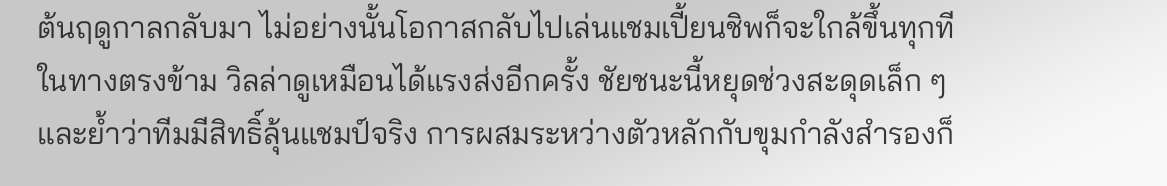ต้นฤดูกาลกลับมา ไม่อย่างนั้นโอกาสกลับไปเล่นแชมเปี้ยนชิพก็จะใกล้ขึ้นทุกที
ในทางตรงข้าม วิลล่าดูเหมือนได้แรงส่งอีกครั้ง ชัยชนะนี้หยุดช่วงสะดุดเล็ก ๆ และย้ำว่าทีมมีสิทธิ์ลุ้นแชมป์จริง การผสมระหว่างตัวหลักกับขุมกำลังสำรองก็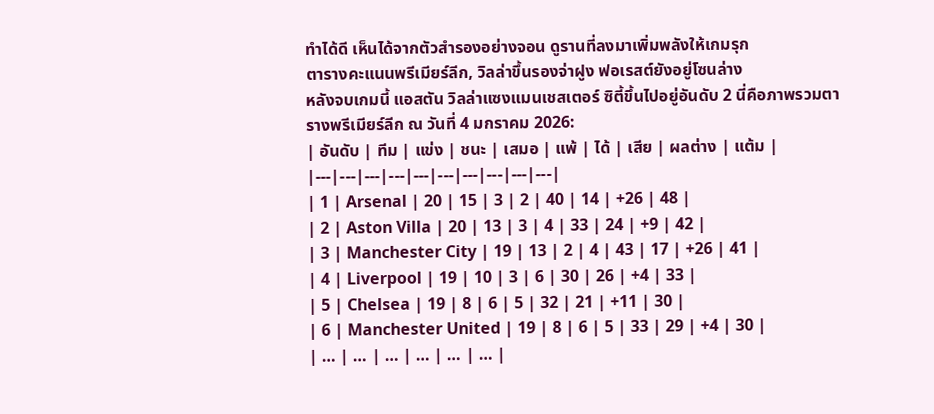ทำได้ดี เห็นได้จากตัวสำรองอย่างจอน ดูรานที่ลงมาเพิ่มพลังให้เกมรุก
ตารางคะแนนพรีเมียร์ลีก, วิลล่าขึ้นรองจ่าฝูง ฟอเรสต์ยังอยู่โซนล่าง
หลังจบเกมนี้ แอสตัน วิลล่าแซงแมนเชสเตอร์ ซิตี้ขึ้นไปอยู่อันดับ 2 นี่คือภาพรวมตารางพรีเมียร์ลีก ณ วันที่ 4 มกราคม 2026:
| อันดับ | ทีม | แข่ง | ชนะ | เสมอ | แพ้ | ได้ | เสีย | ผลต่าง | แต้ม |
|---|---|---|---|---|---|---|---|---|---|
| 1 | Arsenal | 20 | 15 | 3 | 2 | 40 | 14 | +26 | 48 |
| 2 | Aston Villa | 20 | 13 | 3 | 4 | 33 | 24 | +9 | 42 |
| 3 | Manchester City | 19 | 13 | 2 | 4 | 43 | 17 | +26 | 41 |
| 4 | Liverpool | 19 | 10 | 3 | 6 | 30 | 26 | +4 | 33 |
| 5 | Chelsea | 19 | 8 | 6 | 5 | 32 | 21 | +11 | 30 |
| 6 | Manchester United | 19 | 8 | 6 | 5 | 33 | 29 | +4 | 30 |
| … | … | … | … | … | … |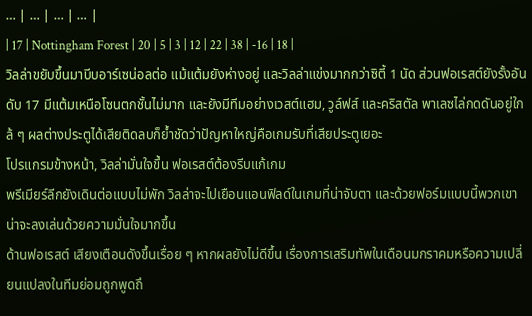… | … | … | … |
| 17 | Nottingham Forest | 20 | 5 | 3 | 12 | 22 | 38 | -16 | 18 |
วิลล่าขยับขึ้นมาบีบอาร์เซน่อลต่อ แม้แต้มยังห่างอยู่ และวิลล่าแข่งมากกว่าซิตี้ 1 นัด ส่วนฟอเรสต์ยังรั้งอันดับ 17 มีแต้มเหนือโซนตกชั้นไม่มาก และยังมีทีมอย่างเวสต์แฮม, วูล์ฟส์ และคริสตัล พาเลซไล่กดดันอยู่ใกล้ ๆ ผลต่างประตูได้เสียติดลบก็ย้ำชัดว่าปัญหาใหญ่คือเกมรับที่เสียประตูเยอะ
โปรแกรมข้างหน้า, วิลล่ามั่นใจขึ้น ฟอเรสต์ต้องรีบแก้เกม
พรีเมียร์ลีกยังเดินต่อแบบไม่พัก วิลล่าจะไปเยือนแอนฟิลด์ในเกมที่น่าจับตา และด้วยฟอร์มแบบนี้พวกเขาน่าจะลงเล่นด้วยความมั่นใจมากขึ้น
ด้านฟอเรสต์ เสียงเตือนดังขึ้นเรื่อย ๆ หากผลยังไม่ดีขึ้น เรื่องการเสริมทัพในเดือนมกราคมหรือความเปลี่ยนแปลงในทีมย่อมถูกพูดถึ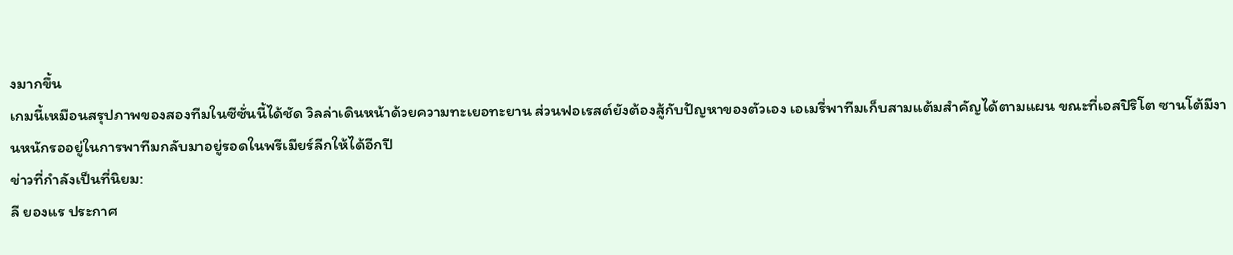งมากขึ้น
เกมนี้เหมือนสรุปภาพของสองทีมในซีซั่นนี้ได้ชัด วิลล่าเดินหน้าด้วยความทะเยอทะยาน ส่วนฟอเรสต์ยังต้องสู้กับปัญหาของตัวเอง เอเมรี่พาทีมเก็บสามแต้มสำคัญได้ตามแผน ขณะที่เอสปิริโต ซานโต้มีงานหนักรออยู่ในการพาทีมกลับมาอยู่รอดในพรีเมียร์ลีกให้ได้อีกปี
ข่าวที่กำลังเป็นที่นิยม:
ลี ยองแร ประกาศ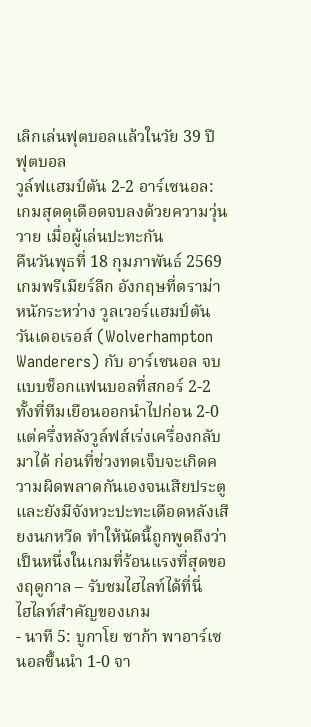เลิกเล่นฟุตบอลแล้วในวัย 39 ปี
ฟุตบอล
วูล์ฟแฮมป์ตัน 2-2 อาร์เซนอล: เกมสุดดุเดือดจบลงด้วยความวุ่นวาย เมื่อผู้เล่นปะทะกัน
คืนวันพุธที่ 18 กุมภาพันธ์ 2569 เกมพรีเมียร์ลีก อังกฤษที่ดราม่าหนักระหว่าง วูลเวอร์แฮมป์ตัน วันเดอเรอส์ (Wolverhampton Wanderers) กับ อาร์เซนอล จบแบบช็อกแฟนบอลที่สกอร์ 2-2 ทั้งที่ทีมเยือนออกนำไปก่อน 2-0 แต่ครึ่งหลังวูล์ฟส์เร่งเครื่องกลับมาได้ ก่อนที่ช่วงทดเจ็บจะเกิดความผิดพลาดกันเองจนเสียประตู และยังมีจังหวะปะทะเดือดหลังเสียงนกหวีด ทำให้นัดนี้ถูกพูดถึงว่าเป็นหนึ่งในเกมที่ร้อนแรงที่สุดของฤดูกาล – รับชมไฮไลท์ได้ที่นี่
ไฮไลท์สำคัญของเกม
- นาที 5: บูกาโย ซาก้า พาอาร์เซนอลขึ้นนำ 1-0 จา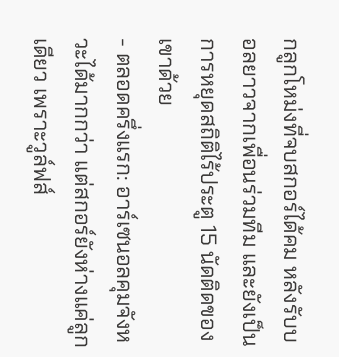กลูกโหม่งที่จบสกอร์ได้คม หลังรับบอลยาวจากเพื่อนร่วมทีม และยังเป็นการหยุดสถิติไร้ประตู 15 นัดติดของเขาด้วย
- ตลอดครึ่งแรก: อาร์เซนอลคุมจังหวะได้มากกว่า แต่สกอร์ยังห่างแค่ลูกเดียว เพราะวูล์ฟส์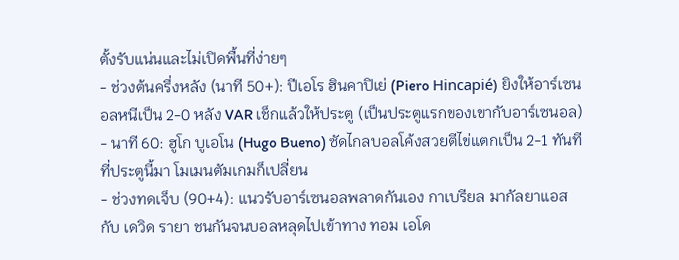ตั้งรับแน่นและไม่เปิดพื้นที่ง่ายๆ
- ช่วงต้นครึ่งหลัง (นาที 50+): ปีเอโร ฮินคาปิเย่ (Piero Hincapié) ยิงให้อาร์เซนอลหนีเป็น 2-0 หลัง VAR เช็กแล้วให้ประตู (เป็นประตูแรกของเขากับอาร์เซนอล)
- นาที 60: ฮูโก บูเอโน (Hugo Bueno) ซัดไกลบอลโค้งสวยตีไข่แตกเป็น 2-1 ทันทีที่ประตูนี้มา โมเมนตัมเกมก็เปลี่ยน
- ช่วงทดเจ็บ (90+4): แนวรับอาร์เซนอลพลาดกันเอง กาเบรียล มากัลยาแอส กับ เดวิด รายา ชนกันจนบอลหลุดไปเข้าทาง ทอม เอโด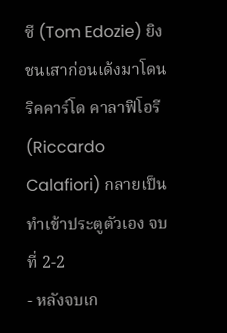ซี (Tom Edozie) ยิงชนเสาก่อนเด้งมาโดน ริคคาร์โด คาลาฟิโอรี (Riccardo Calafiori) กลายเป็นทำเข้าประตูตัวเอง จบที่ 2-2
- หลังจบเก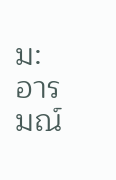ม: อารมณ์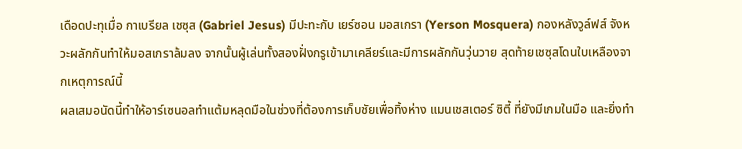เดือดปะทุเมื่อ กาเบรียล เชซุส (Gabriel Jesus) มีปะทะกับ เยร์ซอน มอสเกรา (Yerson Mosquera) กองหลังวูล์ฟส์ จังหวะผลักกันทำให้มอสเกราล้มลง จากนั้นผู้เล่นทั้งสองฝั่งกรูเข้ามาเคลียร์และมีการผลักกันวุ่นวาย สุดท้ายเชซุสโดนใบเหลืองจากเหตุการณ์นี้
ผลเสมอนัดนี้ทำให้อาร์เซนอลทำแต้มหลุดมือในช่วงที่ต้องการเก็บชัยเพื่อทิ้งห่าง แมนเชสเตอร์ ซิตี้ ที่ยังมีเกมในมือ และยิ่งทำ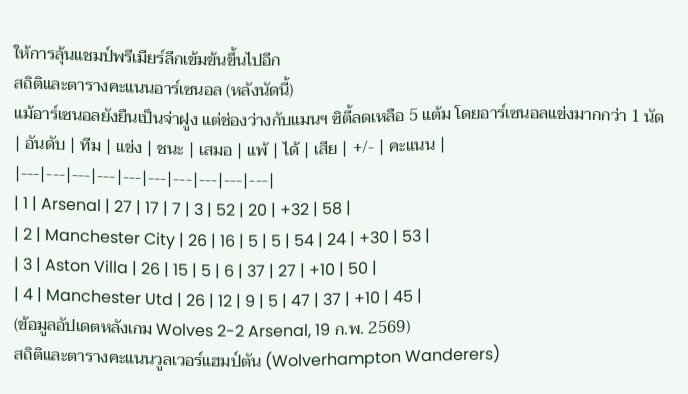ให้การลุ้นแชมป์พรีเมียร์ลีกเข้มข้นขึ้นไปอีก
สถิติและตารางคะแนนอาร์เซนอล (หลังนัดนี้)
แม้อาร์เซนอลยังยืนเป็นจ่าฝูง แต่ช่องว่างกับแมนฯ ซิตี้ลดเหลือ 5 แต้ม โดยอาร์เซนอลแข่งมากกว่า 1 นัด
| อันดับ | ทีม | แข่ง | ชนะ | เสมอ | แพ้ | ได้ | เสีย | +/- | คะแนน |
|---|---|---|---|---|---|---|---|---|---|
| 1 | Arsenal | 27 | 17 | 7 | 3 | 52 | 20 | +32 | 58 |
| 2 | Manchester City | 26 | 16 | 5 | 5 | 54 | 24 | +30 | 53 |
| 3 | Aston Villa | 26 | 15 | 5 | 6 | 37 | 27 | +10 | 50 |
| 4 | Manchester Utd | 26 | 12 | 9 | 5 | 47 | 37 | +10 | 45 |
(ข้อมูลอัปเดตหลังเกม Wolves 2-2 Arsenal, 19 ก.พ. 2569)
สถิติและตารางคะแนนวูลเวอร์แฮมป์ตัน (Wolverhampton Wanderers)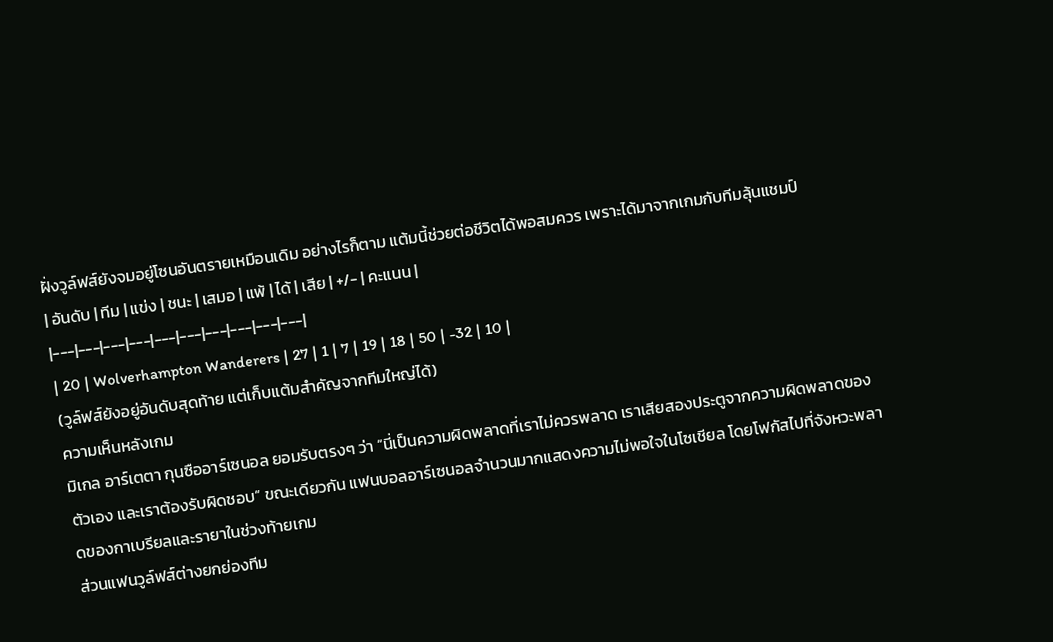ฝั่งวูล์ฟส์ยังจมอยู่โซนอันตรายเหมือนเดิม อย่างไรก็ตาม แต้มนี้ช่วยต่อชีวิตได้พอสมควร เพราะได้มาจากเกมกับทีมลุ้นแชมป์
| อันดับ | ทีม | แข่ง | ชนะ | เสมอ | แพ้ | ได้ | เสีย | +/- | คะแนน |
|---|---|---|---|---|---|---|---|---|---|
| 20 | Wolverhampton Wanderers | 27 | 1 | 7 | 19 | 18 | 50 | -32 | 10 |
(วูล์ฟส์ยังอยู่อันดับสุดท้าย แต่เก็บแต้มสำคัญจากทีมใหญ่ได้)
ความเห็นหลังเกม
มิเกล อาร์เตตา กุนซืออาร์เซนอล ยอมรับตรงๆ ว่า “นี่เป็นความผิดพลาดที่เราไม่ควรพลาด เราเสียสองประตูจากความผิดพลาดของตัวเอง และเราต้องรับผิดชอบ” ขณะเดียวกัน แฟนบอลอาร์เซนอลจำนวนมากแสดงความไม่พอใจในโซเชียล โดยโฟกัสไปที่จังหวะพลาดของกาเบรียลและรายาในช่วงท้ายเกม
ส่วนแฟนวูล์ฟส์ต่างยกย่องทีม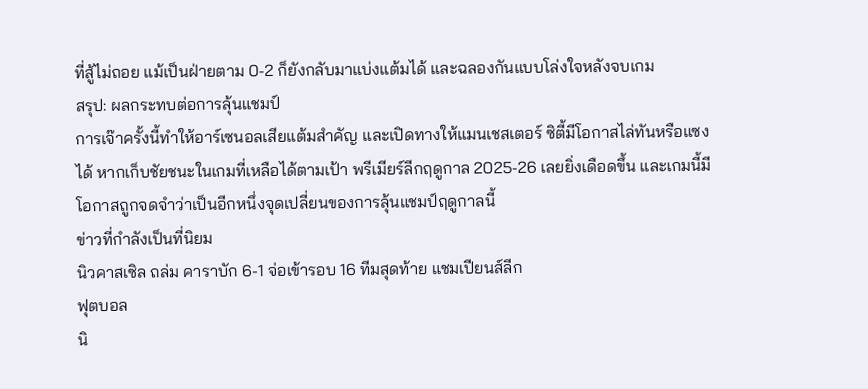ที่สู้ไม่ถอย แม้เป็นฝ่ายตาม 0-2 ก็ยังกลับมาแบ่งแต้มได้ และฉลองกันแบบโล่งใจหลังจบเกม
สรุป: ผลกระทบต่อการลุ้นแชมป์
การเจ๊าครั้งนี้ทำให้อาร์เซนอลเสียแต้มสำคัญ และเปิดทางให้แมนเชสเตอร์ ซิตี้มีโอกาสไล่ทันหรือแซงได้ หากเก็บชัยชนะในเกมที่เหลือได้ตามเป้า พรีเมียร์ลีกฤดูกาล 2025-26 เลยยิ่งเดือดขึ้น และเกมนี้มีโอกาสถูกจดจำว่าเป็นอีกหนึ่งจุดเปลี่ยนของการลุ้นแชมป์ฤดูกาลนี้
ข่าวที่กำลังเป็นที่นิยม
นิวคาสเซิล ถล่ม คาราบัก 6-1 จ่อเข้ารอบ 16 ทีมสุดท้าย แชมเปียนส์ลีก
ฟุตบอล
นิ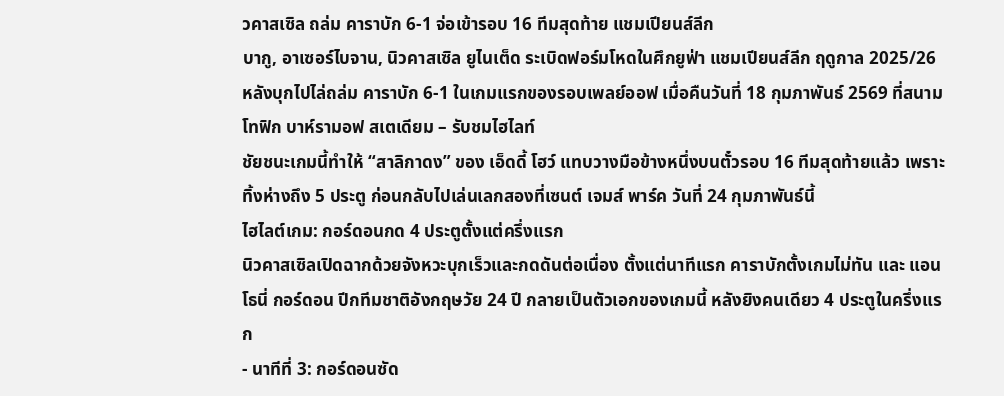วคาสเซิล ถล่ม คาราบัก 6-1 จ่อเข้ารอบ 16 ทีมสุดท้าย แชมเปียนส์ลีก
บากู, อาเซอร์ไบจาน, นิวคาสเซิล ยูไนเต็ด ระเบิดฟอร์มโหดในศึกยูฟ่า แชมเปียนส์ลีก ฤดูกาล 2025/26 หลังบุกไปไล่ถล่ม คาราบัก 6-1 ในเกมแรกของรอบเพลย์ออฟ เมื่อคืนวันที่ 18 กุมภาพันธ์ 2569 ที่สนามโทฟิก บาห์รามอฟ สเตเดียม – รับชมไฮไลท์
ชัยชนะเกมนี้ทำให้ “สาลิกาดง” ของ เอ็ดดี้ โฮว์ แทบวางมือข้างหนึ่งบนตั๋วรอบ 16 ทีมสุดท้ายแล้ว เพราะทิ้งห่างถึง 5 ประตู ก่อนกลับไปเล่นเลกสองที่เซนต์ เจมส์ พาร์ค วันที่ 24 กุมภาพันธ์นี้
ไฮไลต์เกม: กอร์ดอนกด 4 ประตูตั้งแต่ครึ่งแรก
นิวคาสเซิลเปิดฉากด้วยจังหวะบุกเร็วและกดดันต่อเนื่อง ตั้งแต่นาทีแรก คาราบักตั้งเกมไม่ทัน และ แอนโธนี่ กอร์ดอน ปีกทีมชาติอังกฤษวัย 24 ปี กลายเป็นตัวเอกของเกมนี้ หลังยิงคนเดียว 4 ประตูในครึ่งแรก
- นาทีที่ 3: กอร์ดอนซัด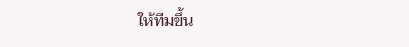ให้ทีมขึ้น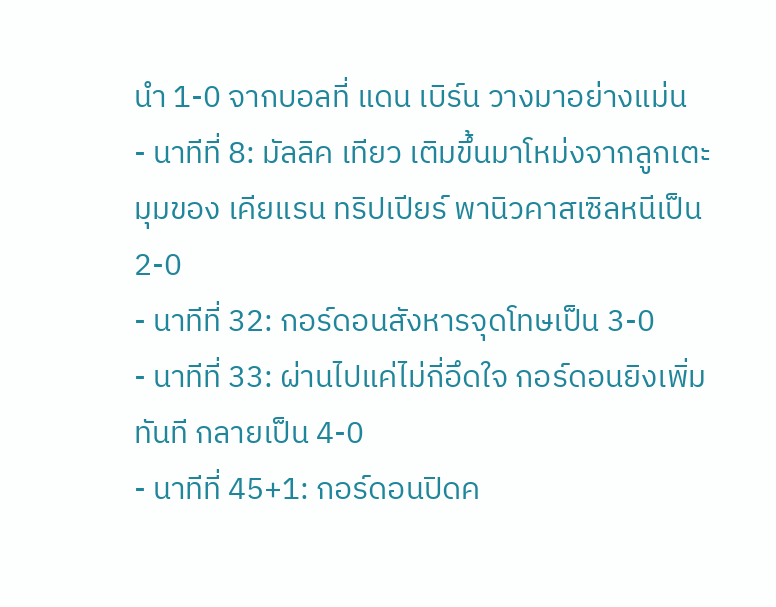นำ 1-0 จากบอลที่ แดน เบิร์น วางมาอย่างแม่น
- นาทีที่ 8: มัลลิค เทียว เติมขึ้นมาโหม่งจากลูกเตะมุมของ เคียแรน ทริปเปียร์ พานิวคาสเซิลหนีเป็น 2-0
- นาทีที่ 32: กอร์ดอนสังหารจุดโทษเป็น 3-0
- นาทีที่ 33: ผ่านไปแค่ไม่กี่อึดใจ กอร์ดอนยิงเพิ่มทันที กลายเป็น 4-0
- นาทีที่ 45+1: กอร์ดอนปิดค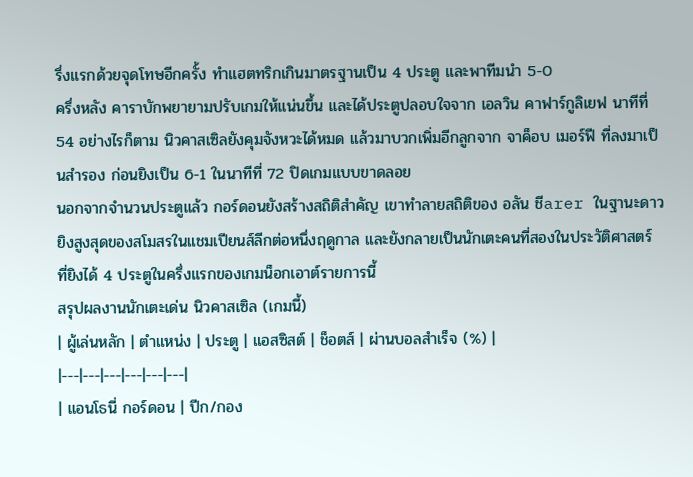รึ่งแรกด้วยจุดโทษอีกครั้ง ทำแฮตทริกเกินมาตรฐานเป็น 4 ประตู และพาทีมนำ 5-0
ครึ่งหลัง คาราบักพยายามปรับเกมให้แน่นขึ้น และได้ประตูปลอบใจจาก เอลวิน คาฟาร์กูลิเยฟ นาทีที่ 54 อย่างไรก็ตาม นิวคาสเซิลยังคุมจังหวะได้หมด แล้วมาบวกเพิ่มอีกลูกจาก จาค็อบ เมอร์ฟี ที่ลงมาเป็นสำรอง ก่อนยิงเป็น 6-1 ในนาทีที่ 72 ปิดเกมแบบขาดลอย
นอกจากจำนวนประตูแล้ว กอร์ดอนยังสร้างสถิติสำคัญ เขาทำลายสถิติของ อลัน ชีarer ในฐานะดาวยิงสูงสุดของสโมสรในแชมเปียนส์ลีกต่อหนึ่งฤดูกาล และยังกลายเป็นนักเตะคนที่สองในประวัติศาสตร์ ที่ยิงได้ 4 ประตูในครึ่งแรกของเกมน็อกเอาต์รายการนี้
สรุปผลงานนักเตะเด่น นิวคาสเซิล (เกมนี้)
| ผู้เล่นหลัก | ตำแหน่ง | ประตู | แอสซิสต์ | ช็อตส์ | ผ่านบอลสำเร็จ (%) |
|---|---|---|---|---|---|
| แอนโธนี่ กอร์ดอน | ปีก/กอง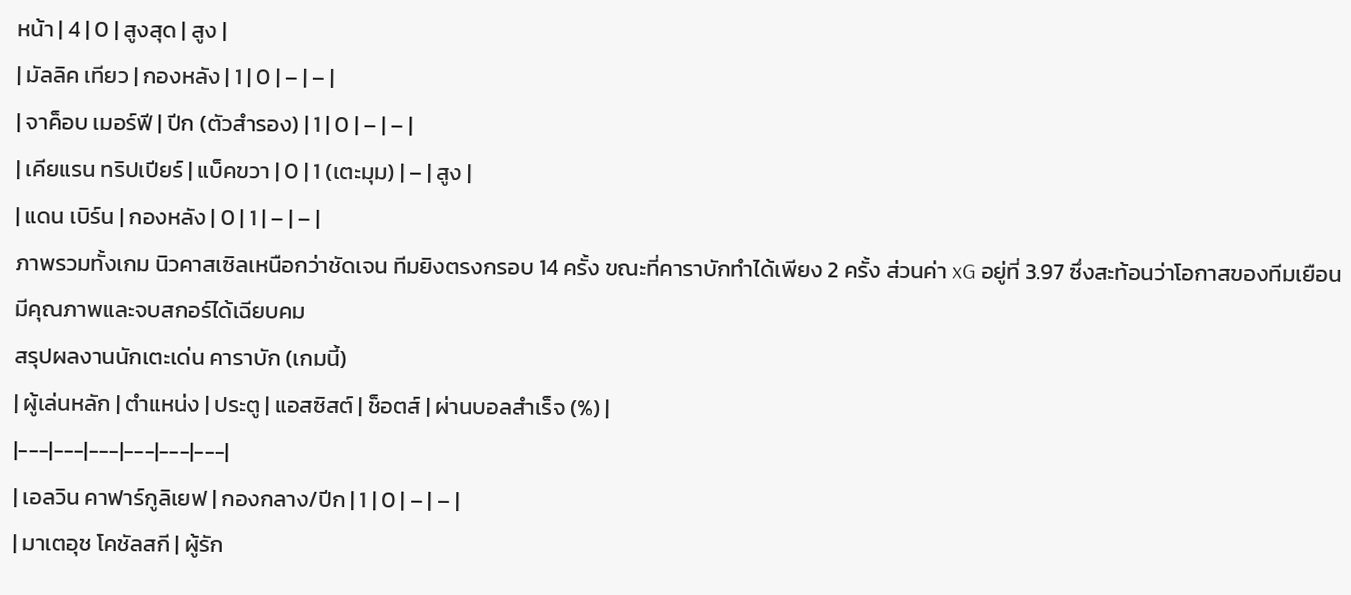หน้า | 4 | 0 | สูงสุด | สูง |
| มัลลิค เทียว | กองหลัง | 1 | 0 | – | – |
| จาค็อบ เมอร์ฟี | ปีก (ตัวสำรอง) | 1 | 0 | – | – |
| เคียแรน ทริปเปียร์ | แบ็คขวา | 0 | 1 (เตะมุม) | – | สูง |
| แดน เบิร์น | กองหลัง | 0 | 1 | – | – |
ภาพรวมทั้งเกม นิวคาสเซิลเหนือกว่าชัดเจน ทีมยิงตรงกรอบ 14 ครั้ง ขณะที่คาราบักทำได้เพียง 2 ครั้ง ส่วนค่า xG อยู่ที่ 3.97 ซึ่งสะท้อนว่าโอกาสของทีมเยือนมีคุณภาพและจบสกอร์ได้เฉียบคม
สรุปผลงานนักเตะเด่น คาราบัก (เกมนี้)
| ผู้เล่นหลัก | ตำแหน่ง | ประตู | แอสซิสต์ | ช็อตส์ | ผ่านบอลสำเร็จ (%) |
|---|---|---|---|---|---|
| เอลวิน คาฟาร์กูลิเยฟ | กองกลาง/ปีก | 1 | 0 | – | – |
| มาเตอุช โคชัลสกี | ผู้รัก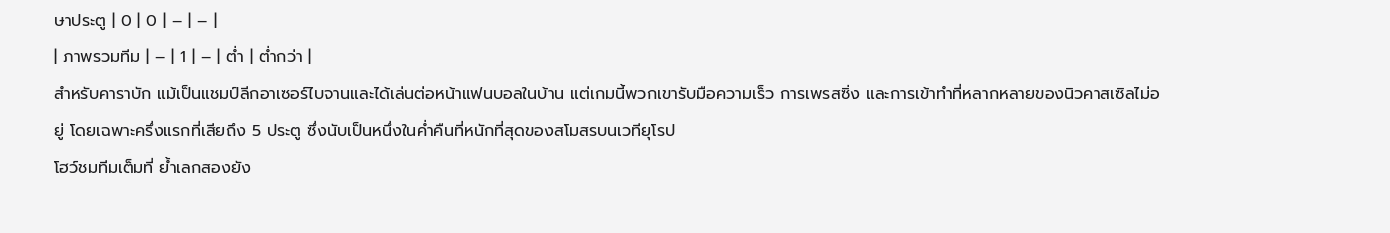ษาประตู | 0 | 0 | – | – |
| ภาพรวมทีม | – | 1 | – | ต่ำ | ต่ำกว่า |
สำหรับคาราบัก แม้เป็นแชมป์ลีกอาเซอร์ไบจานและได้เล่นต่อหน้าแฟนบอลในบ้าน แต่เกมนี้พวกเขารับมือความเร็ว การเพรสซิ่ง และการเข้าทำที่หลากหลายของนิวคาสเซิลไม่อยู่ โดยเฉพาะครึ่งแรกที่เสียถึง 5 ประตู ซึ่งนับเป็นหนึ่งในค่ำคืนที่หนักที่สุดของสโมสรบนเวทียุโรป
โฮว์ชมทีมเต็มที่ ย้ำเลกสองยัง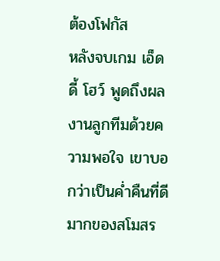ต้องโฟกัส
หลังจบเกม เอ็ดดี้ โฮว์ พูดถึงผลงานลูกทีมด้วยความพอใจ เขาบอกว่าเป็นค่ำคืนที่ดีมากของสโมสร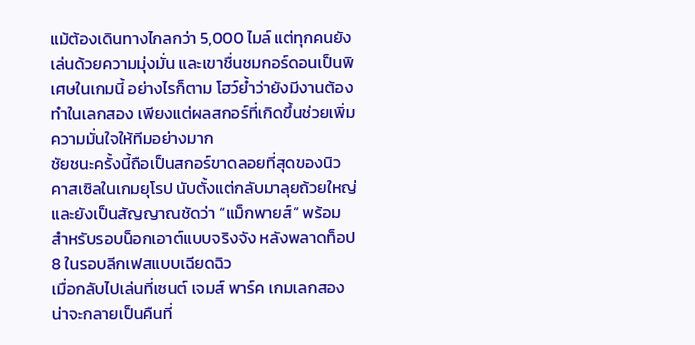แม้ต้องเดินทางไกลกว่า 5,000 ไมล์ แต่ทุกคนยังเล่นด้วยความมุ่งมั่น และเขาชื่นชมกอร์ดอนเป็นพิเศษในเกมนี้ อย่างไรก็ตาม โฮว์ย้ำว่ายังมีงานต้องทำในเลกสอง เพียงแต่ผลสกอร์ที่เกิดขึ้นช่วยเพิ่มความมั่นใจให้ทีมอย่างมาก
ชัยชนะครั้งนี้ถือเป็นสกอร์ขาดลอยที่สุดของนิวคาสเซิลในเกมยุโรป นับตั้งแต่กลับมาลุยถ้วยใหญ่ และยังเป็นสัญญาณชัดว่า “แม็กพายส์” พร้อมสำหรับรอบน็อกเอาต์แบบจริงจัง หลังพลาดท็อป 8 ในรอบลีกเฟสแบบเฉียดฉิว
เมื่อกลับไปเล่นที่เซนต์ เจมส์ พาร์ค เกมเลกสองน่าจะกลายเป็นคืนที่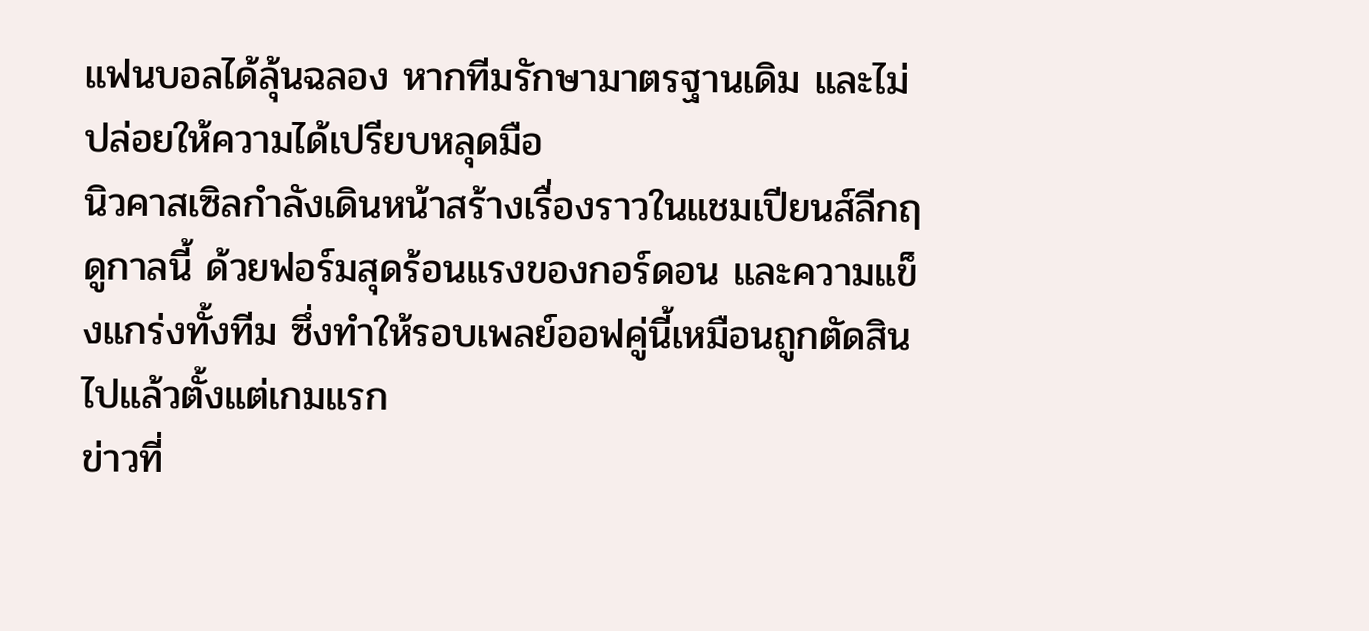แฟนบอลได้ลุ้นฉลอง หากทีมรักษามาตรฐานเดิม และไม่ปล่อยให้ความได้เปรียบหลุดมือ
นิวคาสเซิลกำลังเดินหน้าสร้างเรื่องราวในแชมเปียนส์ลีกฤดูกาลนี้ ด้วยฟอร์มสุดร้อนแรงของกอร์ดอน และความแข็งแกร่งทั้งทีม ซึ่งทำให้รอบเพลย์ออฟคู่นี้เหมือนถูกตัดสินไปแล้วตั้งแต่เกมแรก
ข่าวที่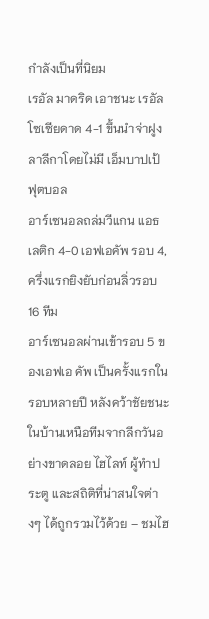กำลังเป็นที่นิยม
เรอัล มาดริด เอาชนะ เรอัล โซเซียดาด 4-1 ขึ้นนำจ่าฝูงลาลีกาโดยไม่มี เอ็มบาปเป้
ฟุตบอล
อาร์เซนอลถล่มวีแกน แอธเลติก 4-0 เอฟเอคัพ รอบ 4, ครึ่งแรกยิงยับก่อนลิ่วรอบ 16 ทีม
อาร์เซนอลผ่านเข้ารอบ 5 ของเอฟเอ คัพ เป็นครั้งแรกในรอบหลายปี หลังคว้าชัยชนะในบ้านเหนือทีมจากลีกวันอย่างขาดลอย ไฮไลท์ ผู้ทำประตู และสถิติที่น่าสนใจต่างๆ ได้ถูกรวมไว้ด้วย – ชมไฮ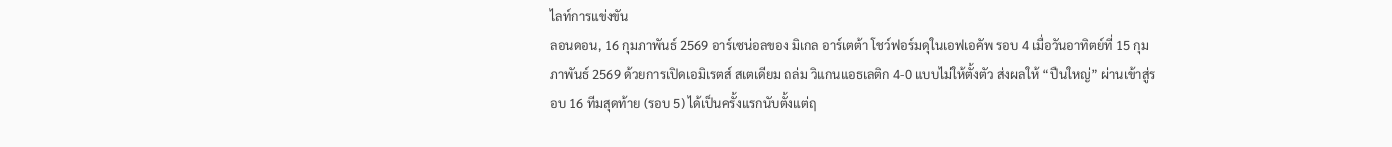ไลท์การแข่งขัน
ลอนดอน, 16 กุมภาพันธ์ 2569 อาร์เซน่อลของ มิเกล อาร์เตต้า โชว์ฟอร์มดุในเอฟเอคัพ รอบ 4 เมื่อวันอาทิตย์ที่ 15 กุมภาพันธ์ 2569 ด้วยการเปิดเอมิเรตส์ สเตเดียม ถล่ม วิแกนแอธเลติก 4-0 แบบไม่ให้ตั้งตัว ส่งผลให้ “ปืนใหญ่” ผ่านเข้าสู่รอบ 16 ทีมสุดท้าย (รอบ 5) ได้เป็นครั้งแรกนับตั้งแต่ฤ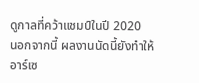ดูกาลที่คว้าแชมป์ในปี 2020
นอกจากนี้ ผลงานนัดนี้ยังทำให้อาร์เซ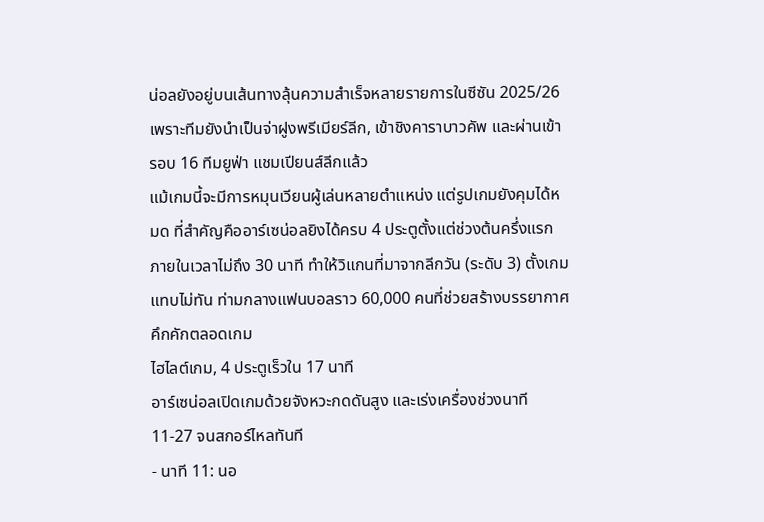น่อลยังอยู่บนเส้นทางลุ้นความสำเร็จหลายรายการในซีซัน 2025/26 เพราะทีมยังนำเป็นจ่าฝูงพรีเมียร์ลีก, เข้าชิงคาราบาวคัพ และผ่านเข้ารอบ 16 ทีมยูฟ่า แชมเปียนส์ลีกแล้ว
แม้เกมนี้จะมีการหมุนเวียนผู้เล่นหลายตำแหน่ง แต่รูปเกมยังคุมได้หมด ที่สำคัญคืออาร์เซน่อลยิงได้ครบ 4 ประตูตั้งแต่ช่วงต้นครึ่งแรก ภายในเวลาไม่ถึง 30 นาที ทำให้วิแกนที่มาจากลีกวัน (ระดับ 3) ตั้งเกมแทบไม่ทัน ท่ามกลางแฟนบอลราว 60,000 คนที่ช่วยสร้างบรรยากาศคึกคักตลอดเกม
ไฮไลต์เกม, 4 ประตูเร็วใน 17 นาที
อาร์เซน่อลเปิดเกมด้วยจังหวะกดดันสูง และเร่งเครื่องช่วงนาที 11-27 จนสกอร์ไหลทันที
- นาที 11: นอ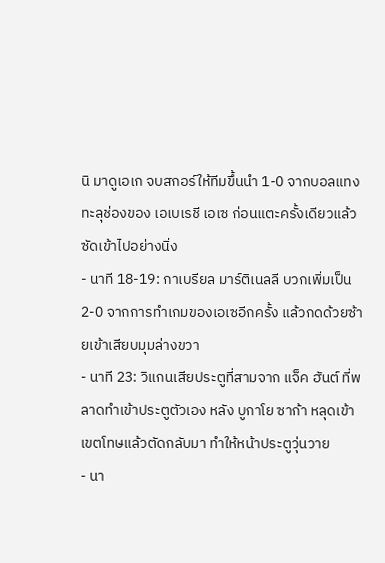นิ มาดูเอเก จบสกอร์ให้ทีมขึ้นนำ 1-0 จากบอลแทงทะลุช่องของ เอเบเรชี เอเซ ก่อนแตะครั้งเดียวแล้วซัดเข้าไปอย่างนิ่ง
- นาที 18-19: กาเบรียล มาร์ติเนลลี บวกเพิ่มเป็น 2-0 จากการทำเกมของเอเซอีกครั้ง แล้วกดด้วยซ้ายเข้าเสียบมุมล่างขวา
- นาที 23: วิแกนเสียประตูที่สามจาก แจ็ค ฮันต์ ที่พลาดทำเข้าประตูตัวเอง หลัง บูกาโย ซาก้า หลุดเข้าเขตโทษแล้วตัดกลับมา ทำให้หน้าประตูวุ่นวาย
- นา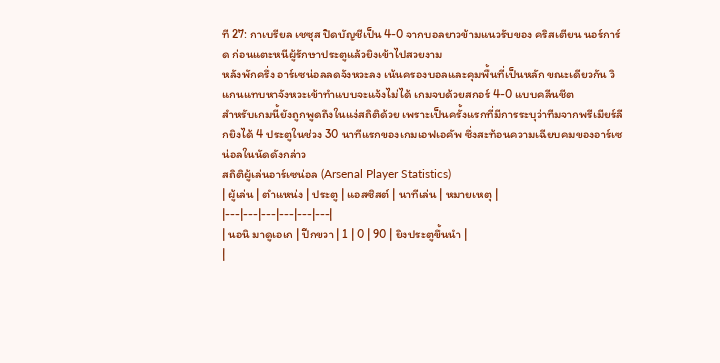ที 27: กาเบรียล เชซุส ปิดบัญชีเป็น 4-0 จากบอลยาวข้ามแนวรับของ คริสเตียน นอร์การ์ด ก่อนแตะหนีผู้รักษาประตูแล้วยิงเข้าไปสวยงาม
หลังพักครึ่ง อาร์เซน่อลลดจังหวะลง เน้นครองบอลและคุมพื้นที่เป็นหลัก ขณะเดียวกัน วิแกนแทบหาจังหวะเข้าทำแบบจะแจ้งไม่ได้ เกมจบด้วยสกอร์ 4-0 แบบคลีนชีต
สำหรับเกมนี้ยังถูกพูดถึงในแง่สถิติด้วย เพราะเป็นครั้งแรกที่มีการระบุว่าทีมจากพรีเมียร์ลีกยิงได้ 4 ประตูในช่วง 30 นาทีแรกของเกมเอฟเอคัพ ซึ่งสะท้อนความเฉียบคมของอาร์เซน่อลในนัดดังกล่าว
สถิติผู้เล่นอาร์เซน่อล (Arsenal Player Statistics)
| ผู้เล่น | ตำแหน่ง | ประตู | แอสซิสต์ | นาทีเล่น | หมายเหตุ |
|---|---|---|---|---|---|
| นอนิ มาดูเอเก | ปีกขวา | 1 | 0 | 90 | ยิงประตูขึ้นนำ |
|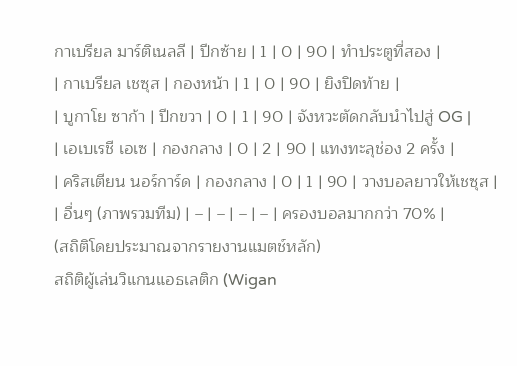กาเบรียล มาร์ติเนลลี | ปีกซ้าย | 1 | 0 | 90 | ทำประตูที่สอง |
| กาเบรียล เชซุส | กองหน้า | 1 | 0 | 90 | ยิงปิดท้าย |
| บูกาโย ซาก้า | ปีกขวา | 0 | 1 | 90 | จังหวะตัดกลับนำไปสู่ OG |
| เอเบเรชี เอเซ | กองกลาง | 0 | 2 | 90 | แทงทะลุช่อง 2 ครั้ง |
| คริสเตียน นอร์การ์ด | กองกลาง | 0 | 1 | 90 | วางบอลยาวให้เชซุส |
| อื่นๆ (ภาพรวมทีม) | – | – | – | – | ครองบอลมากกว่า 70% |
(สถิติโดยประมาณจากรายงานแมตช์หลัก)
สถิติผู้เล่นวิแกนแอธเลติก (Wigan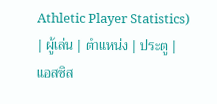Athletic Player Statistics)
| ผู้เล่น | ตำแหน่ง | ประตู | แอสซิส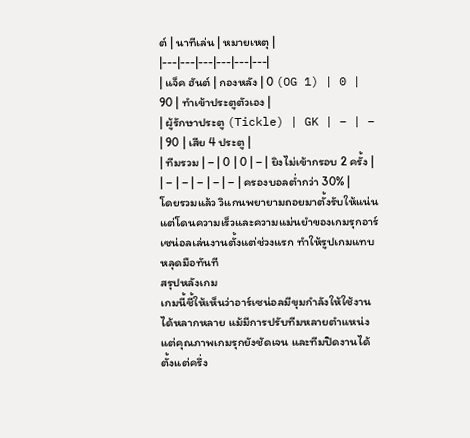ต์ | นาทีเล่น | หมายเหตุ |
|---|---|---|---|---|---|
| แจ็ค ฮันต์ | กองหลัง | 0 (OG 1) | 0 | 90 | ทำเข้าประตูตัวเอง |
| ผู้รักษาประตู (Tickle) | GK | – | – | 90 | เสีย 4 ประตู |
| ทีมรวม | – | 0 | 0 | – | ยิงไม่เข้ากรอบ 2 ครั้ง |
| – | – | – | – | – | ครองบอลต่ำกว่า 30% |
โดยรวมแล้ว วิแกนพยายามถอยมาตั้งรับให้แน่น แต่โดนความเร็วและความแม่นยำของเกมรุกอาร์เซน่อลเล่นงานตั้งแต่ช่วงแรก ทำให้รูปเกมแทบหลุดมือทันที
สรุปหลังเกม
เกมนี้ชี้ให้เห็นว่าอาร์เซน่อลมีขุมกำลังให้ใช้งานได้หลากหลาย แม้มีการปรับทีมหลายตำแหน่ง แต่คุณภาพเกมรุกยังชัดเจน และทีมปิดงานได้ตั้งแต่ครึ่ง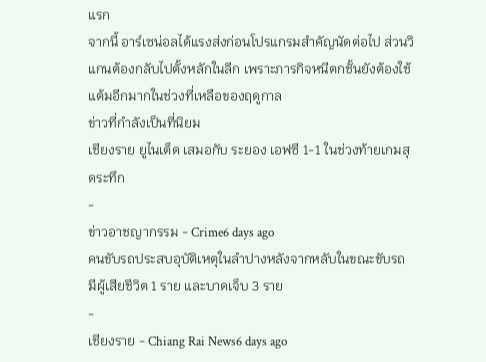แรก
จากนี้ อาร์เซน่อลได้แรงส่งก่อนโปรแกรมสำคัญนัดต่อไป ส่วนวิแกนต้องกลับไปตั้งหลักในลีก เพราะภารกิจหนีตกชั้นยังต้องใช้แต้มอีกมากในช่วงที่เหลือของฤดูกาล
ข่าวที่กำลังเป็นที่นิยม
เชียงราย ยูไนเต็ด เสมอกับ ระยอง เอฟซี 1-1 ในช่วงท้ายเกมสุดระทึก
-
ข่าวอาชญากรรม - Crime6 days ago
คนขับรถประสบอุบัติเหตุในลำปางหลังจากหลับในขณะขับรถ มีผู้เสียชีวิต 1 ราย และบาดเจ็บ 3 ราย
-
เชียงราย - Chiang Rai News6 days ago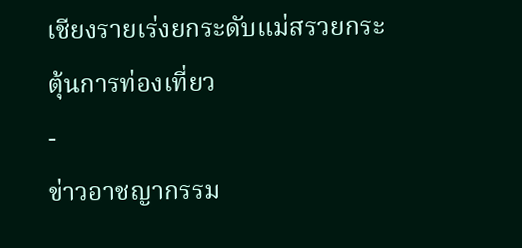เชียงรายเร่งยกระดับแม่สรวยกระตุ้นการท่องเที่ยว
-
ข่าวอาชญากรรม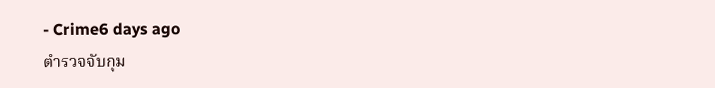- Crime6 days ago
ตำรวจจับกุม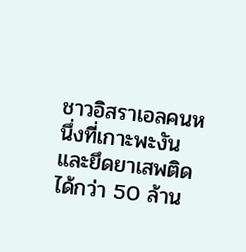ชาวอิสราเอลคนหนึ่งที่เกาะพะงัน และยึดยาเสพติดได้กว่า 50 ล้าน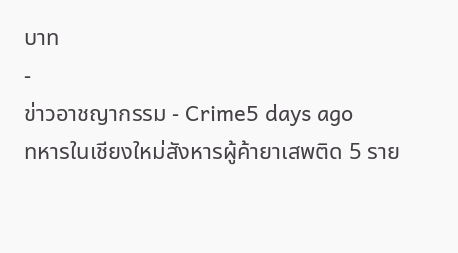บาท
-
ข่าวอาชญากรรม - Crime5 days ago
ทหารในเชียงใหม่สังหารผู้ค้ายาเสพติด 5 ราย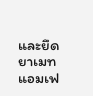และยึดยาเมทแอมเฟ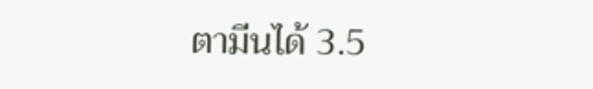ตามีนได้ 3.5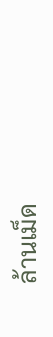ล้านเม็ด